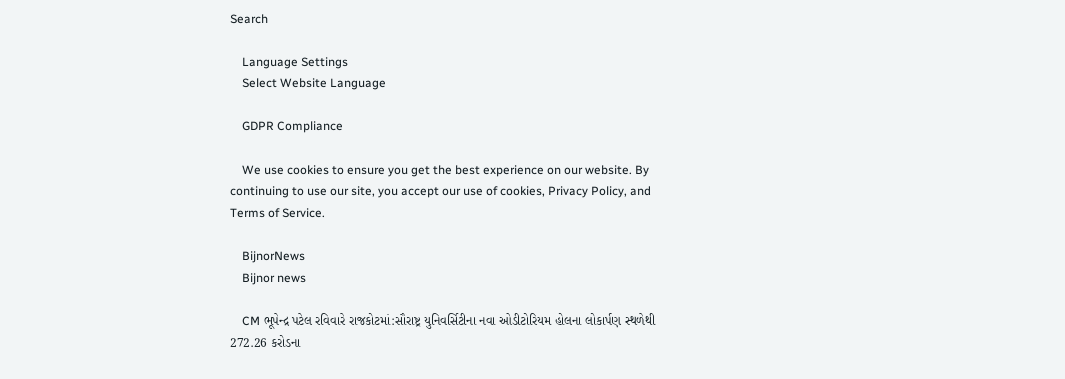Search

    Language Settings
    Select Website Language

    GDPR Compliance

    We use cookies to ensure you get the best experience on our website. By continuing to use our site, you accept our use of cookies, Privacy Policy, and Terms of Service.

    BijnorNews
    Bijnor news

    CM ભૂપેન્દ્ર પટેલ રવિવારે રાજકોટમાં:સૌરાષ્ટ્ર યુનિવર્સિટીના નવા ઓડીટોરિયમ હોલના લોકાર્પણ સ્થળેથી 272.26 કરોડના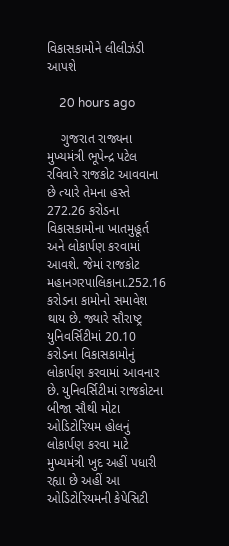વિકાસકામોને લીલીઝંડી આપશે

    20 hours ago

    ગુજરાત રાજ્યના મુખ્યમંત્રી ભૂપેન્દ્ર પટેલ રવિવારે રાજકોટ આવવાના છે ત્યારે તેમના હસ્તે 272.26 કરોડના વિકાસકામોના ખાતમુહૂર્ત અને લોકાર્પણ કરવામાં આવશે. જેમાં રાજકોટ મહાનગરપાલિકાના.252.16 કરોડના કામોનો સમાવેશ થાય છે. જ્યારે સૌરાષ્ટ્ર યુનિવર્સિટીમાં 20.10 કરોડના વિકાસકામોનું લોકાર્પણ કરવામાં આવનાર છે. યુનિવર્સિટીમાં રાજકોટના બીજા સૌથી મોટા ઓડિટોરિયમ હોલનું લોકાર્પણ કરવા માટે મુખ્યમંત્રી ખુદ અહીં પધારી રહ્યા છે અહીં આ ઓડિટોરિયમની કેપેસિટી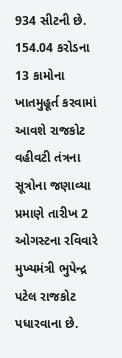934 સીટની છે. 154.04 કરોડના 13 કામોના ખાતમુહૂર્ત કરવામાં આવશે રાજકોટ વહીવટી તંત્રના સૂત્રોના જણાવ્યા પ્રમાણે તારીખ 2 ઓગસ્ટના રવિવારે મુખ્યમંત્રી ભુપેન્દ્ર પટેલ રાજકોટ પધારવાના છે.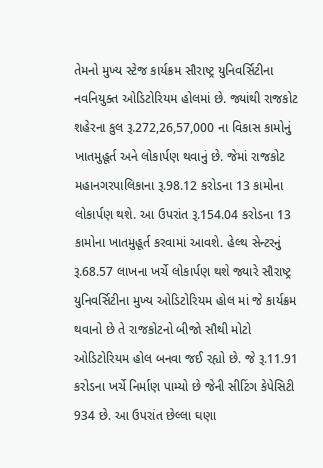તેમનો મુખ્ય સ્ટેજ કાર્યક્રમ સૌરાષ્ટ્ર યુનિવર્સિટીના નવનિયુક્ત ઓડિટોરિયમ હોલમાં છે. જ્યાંથી રાજકોટ શહેરના કુલ રૂ.272,26,57,000 ના વિકાસ કામોનું ખાતમુહૂર્ત અને લોકાર્પણ થવાનું છે. જેમાં રાજકોટ મહાનગરપાલિકાના રૂ.98.12 કરોડના 13 કામોના લોકાર્પણ થશે. આ ઉપરાંત રૂ.154.04 કરોડના 13 કામોના ખાતમુહૂર્ત કરવામાં આવશે. હેલ્થ સેન્ટરનું રૂ.68.57 લાખના ખર્ચે લોકાર્પણ થશે જ્યારે સૌરાષ્ટ્ર યુનિવર્સિટીના મુખ્ય ઓડિટોરિયમ હોલ માં જે કાર્યક્રમ થવાનો છે તે રાજકોટનો બીજો સૌથી મોટો ઓડિટોરિયમ હોલ બનવા જઈ રહ્યો છે. જે રૂ.11.91 કરોડના ખર્ચે નિર્માણ પામ્યો છે જેની સીટિંગ કેપેસિટી 934 છે. આ ઉપરાંત છેલ્લા ઘણા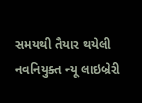સમયથી તૈયાર થયેલી નવનિયુક્ત ન્યૂ લાઇબ્રેરી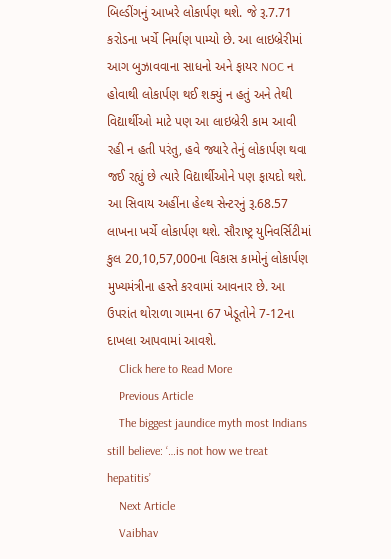બિલ્ડીંગનું આખરે લોકાર્પણ થશે. જે રૂ.7.71 કરોડના ખર્ચે નિર્માણ પામ્યો છે. આ લાઇબ્રેરીમાં આગ બુઝાવવાના સાધનો અને ફાયર NOC ન હોવાથી લોકાર્પણ થઈ શક્યું ન હતું અને તેથી વિદ્યાર્થીઓ માટે પણ આ લાઇબ્રેરી કામ આવી રહી ન હતી પરંતુ, હવે જ્યારે તેનું લોકાર્પણ થવા જઈ રહ્યું છે ત્યારે વિદ્યાર્થીઓને પણ ફાયદો થશે. આ સિવાય અહીંના હેલ્થ સેન્ટરનું રૂ.68.57 લાખના ખર્ચે લોકાર્પણ થશે. સૌરાષ્ટ્ર યુનિવર્સિટીમાં કુલ 20,10,57,000ના વિકાસ કામોનું લોકાર્પણ મુખ્યમંત્રીના હસ્તે કરવામાં આવનાર છે. આ ઉપરાંત થોરાળા ગામના 67 ખેડૂતોને 7-12ના દાખલા આપવામાં આવશે.
    Click here to Read More
    Previous Article
    The biggest jaundice myth most Indians still believe: ‘…is not how we treat hepatitis’
    Next Article
    Vaibhav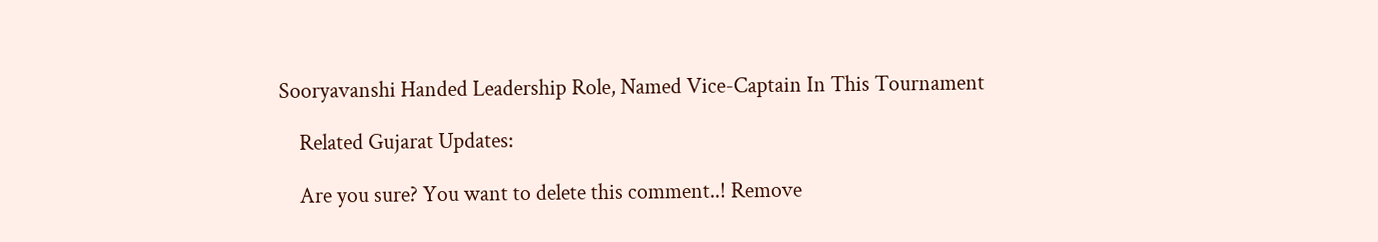Sooryavanshi Handed Leadership Role, Named Vice-Captain In This Tournament

    Related Gujarat Updates:

    Are you sure? You want to delete this comment..! Remove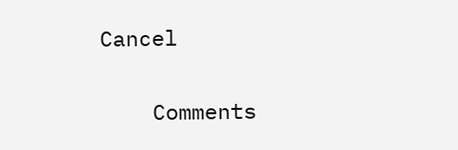Cancel

    Comments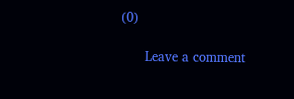(0)

      Leave a comment